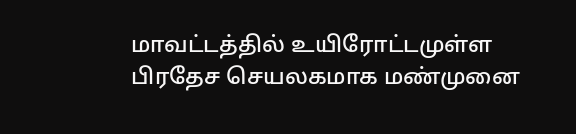மாவட்டத்தில் உயிரோட்டமுள்ள பிரதேச செயலகமாக மண்முனை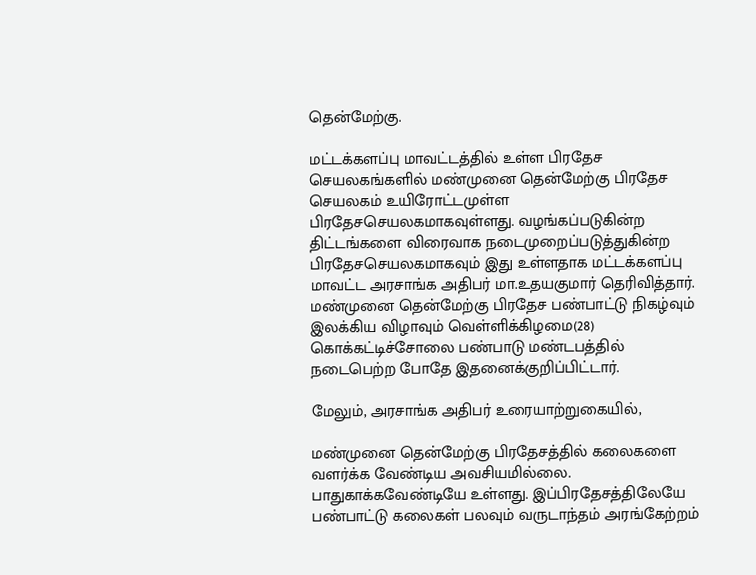தென்மேற்கு.

மட்டக்களப்பு மாவட்டத்தில் உள்ள பிரதேச செயலகங்களில் மண்முனை தென்மேற்கு பிரதேச செயலகம் உயிரோட்டமுள்ள பிரதேசசெயலகமாகவுள்ளது. வழங்கப்படுகின்ற திட்டங்களை விரைவாக நடைமுறைப்படுத்துகின்ற பிரதேசசெயலகமாகவும் இது உள்ளதாக மட்டக்களப்பு மாவட்ட அரசாங்க அதிபர் மா.உதயகுமார் தெரிவித்தார்.
மண்முனை தென்மேற்கு பிரதேச பண்பாட்டு நிகழ்வும் இலக்கிய விழாவும் வெள்ளிக்கிழமை(28) கொக்கட்டிச்சோலை பண்பாடு மண்டபத்தில் நடைபெற்ற போதே இதனைக்குறிப்பிட்டார்.

மேலும், அரசாங்க அதிபர் உரையாற்றுகையில்,

மண்முனை தென்மேற்கு பிரதேசத்தில் கலைகளை வளர்க்க வேண்டிய அவசியமில்லை. பாதுகாக்கவேண்டியே உள்ளது. இப்பிரதேசத்திலேயே பண்பாட்டு கலைகள் பலவும் வருடாந்தம் அரங்கேற்றம்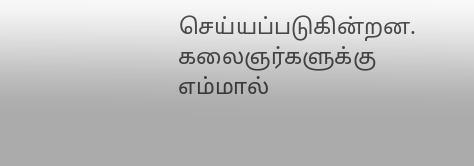செய்யப்படுகின்றன. கலைஞர்களுக்கு எம்மால்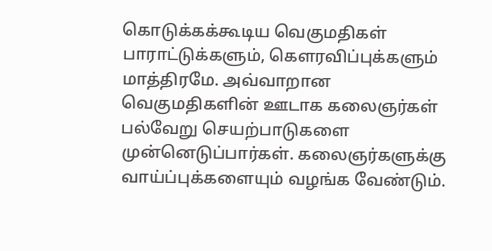கொடுக்கக்கூடிய வெகுமதிகள் பாராட்டுக்களும், கௌரவிப்புக்களும் மாத்திரமே. அவ்வாறான வெகுமதிகளின் ஊடாக கலைஞர்கள் பல்வேறு செயற்பாடுகளை முன்னெடுப்பார்கள். கலைஞர்களுக்கு வாய்ப்புக்களையும் வழங்க வேண்டும்.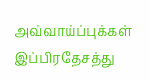அவ்வாய்ப்புக்கள் இப்பிரதேசத்து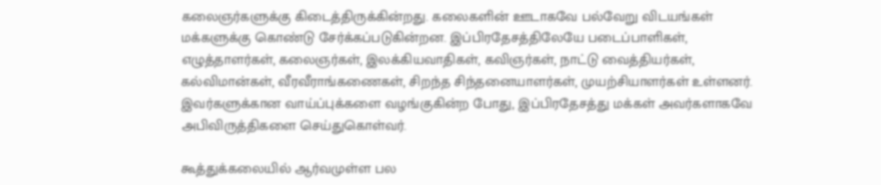கலைஞர்களுக்கு கிடைத்திருக்கின்றது. கலைகளின் ஊடாகவே பல்வேறு விடயங்கள் மக்களுக்கு கொண்டு சேர்க்கப்படுகின்றன. இப்பிரதேசத்திலேயே படைப்பாளிகள், எழுத்தாளர்கள், கலைஞர்கள், இலக்கியவாதிகள், கவிஞர்கள், நாட்டு வைத்தியர்கள், கல்விமான்கள், வீரவீராங்கணைகள், சிறந்த சிந்தனையாளர்கள், முயற்சியாளர்கள் உள்ளனர். இவர்களுக்கான வாய்ப்புக்களை வழங்குகின்ற போது, இப்பிரதேசத்து மக்கள் அவர்களாகவே அபிவிருத்திகளை செய்துகொள்வர்.

கூத்துக்கலையில் ஆர்வமுள்ள பல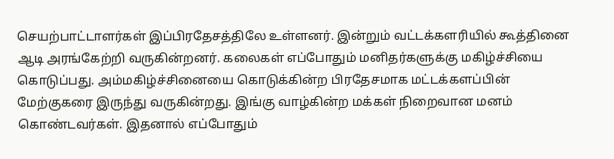செயற்பாட்டாளர்கள் இப்பிரதேசத்திலே உள்ளனர். இன்றும் வட்டக்களரியில் கூத்தினை ஆடி அரங்கேற்றி வருகின்றனர். கலைகள் எப்போதும் மனிதர்களுக்கு மகிழ்ச்சியை கொடுப்பது. அம்மகிழ்ச்சினையை கொடுக்கின்ற பிரதேசமாக மட்டக்களப்பின் மேற்குகரை இருந்து வருகின்றது. இங்கு வாழ்கின்ற மக்கள் நிறைவான மனம் கொண்டவர்கள். இதனால் எப்போதும்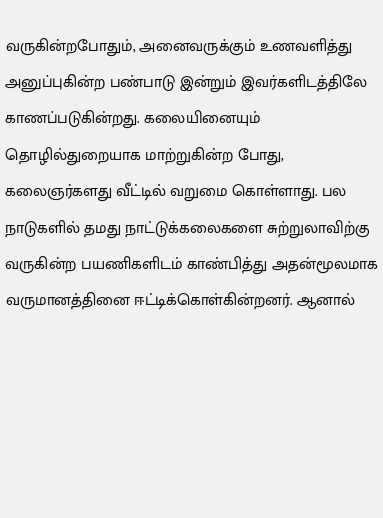வருகின்றபோதும், அனைவருக்கும் உணவளித்து அனுப்புகின்ற பண்பாடு இன்றும் இவர்களிடத்திலே காணப்படுகின்றது. கலையினையும் தொழில்துறையாக மாற்றுகின்ற போது, கலைஞர்களது வீட்டில் வறுமை கொள்ளாது. பல நாடுகளில் தமது நாட்டுக்கலைகளை சுற்றுலாவிற்கு வருகின்ற பயணிகளிடம் காண்பித்து அதன்மூலமாக வருமானத்தினை ஈட்டிக்கொள்கின்றனர். ஆனால்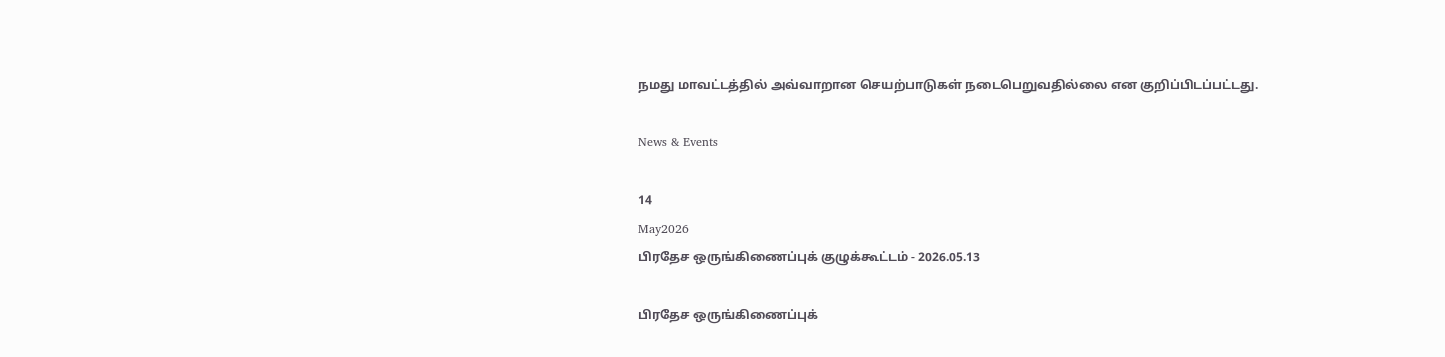நமது மாவட்டத்தில் அவ்வாறான செயற்பாடுகள் நடைபெறுவதில்லை என குறிப்பிடப்பட்டது.

News & Events

14
May2026
பிரதேச ஒருங்கிணைப்புக் குழுக்கூட்டம் - 2026.05.13

பிரதேச ஒருங்கிணைப்புக்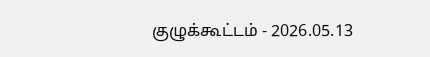குழுக்கூட்டம் - 2026.05.13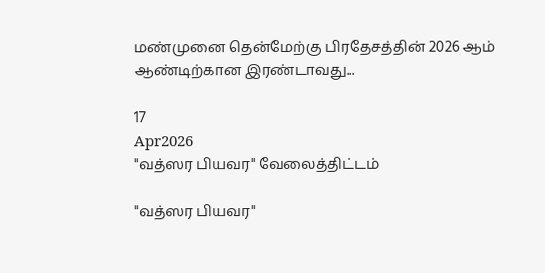மண்முனை தென்மேற்கு பிரதேசத்தின் 2026 ஆம் ஆண்டிற்கான இரண்டாவது...

17
Apr2026
"வத்ஸர பியவர" வேலைத்திட்டம்

"வத்ஸர பியவர"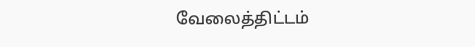வேலைத்திட்டம்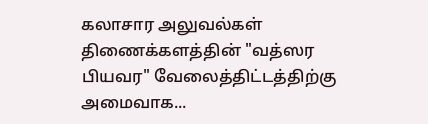கலாசார அலுவல்கள் திணைக்களத்தின் "வத்ஸர பியவர" வேலைத்திட்டத்திற்கு அமைவாக...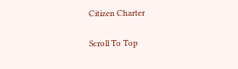Citizen Charter

Scroll To Top